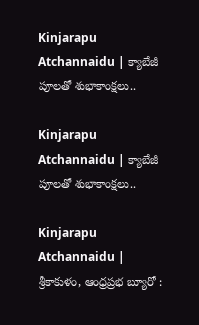Kinjarapu Atchannaidu | క్యాబేజీ పూలతో శుభాకాంక్షలు..

Kinjarapu Atchannaidu | క్యాబేజీ పూలతో శుభాకాంక్షలు..

Kinjarapu Atchannaidu | శ్రీకాకుళం, ఆంధ్రప్రభ బ్యూరో :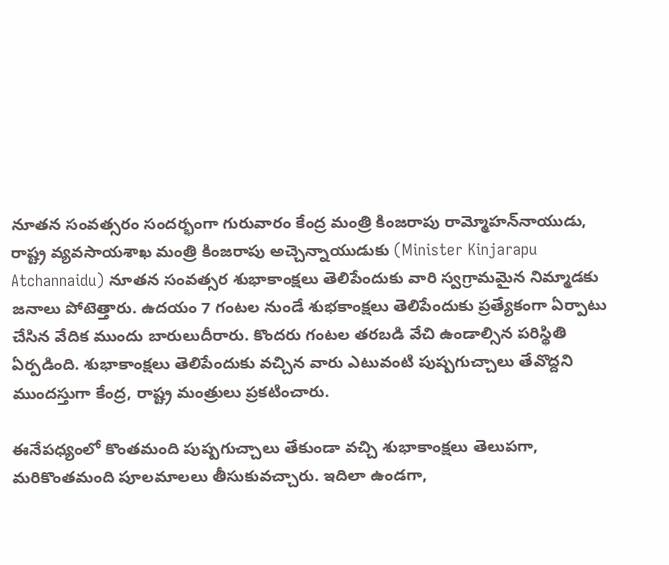నూతన సంవత్సరం సందర్భంగా గురువారం కేంద్ర మంత్రి కింజరాపు రామ్మోహన్‌నాయుడు, రాష్ట్ర వ్యవసాయశాఖ మంత్రి కింజరాపు అచ్చెన్నాయుడుకు (Minister Kinjarapu Atchannaidu) నూతన సంవత్సర శుభాకాంక్షలు తెలిపేందుకు వారి స్వగ్రామమైన నిమ్మాడకు జనాలు పోటెత్తారు. ఉదయం 7 గంటల నుండే శుభకాంక్షలు తెలిపేందుకు ప్రత్యేకంగా ఏర్పాటు చేసిన వేదిక ముందు బారులుదీరారు. కొందరు గంటల తరబడి వేచి ఉండాల్సిన పరిస్థితి ఏర్పడింది. శుభాకాంక్షలు తెలిపేందుకు వచ్చిన వారు ఎటువంటి పుష్పగుచ్చాలు తేవొద్దని ముందస్తుగా కేంద్ర, రాష్ట్ర మంత్రులు ప్రకటించారు.

ఈనేపధ్యంలో కొంతమంది పుష్పగుచ్చాలు తేకుండా వచ్చి శుభాకాంక్షలు తెలుపగా, మరికొంతమంది పూలమాలలు తీసుకువచ్చారు. ఇదిలా ఉండగా,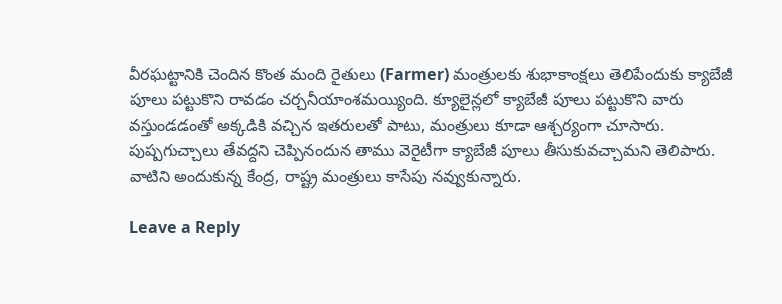వీరఘట్టానికి చెందిన కొంత మంది రైతులు (Farmer) మంత్రులకు శుభాకాంక్షలు తెలిపేందుకు క్యాబేజీ పూలు పట్టుకొని రావడం చర్చనీయాంశమయ్యింది. క్యూలైన్లలో క్యాబేజీ పూలు పట్టుకొని వారు వస్తుండడంతో అక్కడికి వచ్చిన ఇతరులతో పాటు, మంత్రులు కూడా ఆశ్చర్యంగా చూసారు. పుష్పగుచ్చాలు తేవద్దని చెప్పినందున తాము వెరైటీగా క్యాబేజీ పూలు తీసుకువచ్చామని తెలిపారు. వాటిని అందుకున్న కేంద్ర, రాష్ట్ర మంత్రులు కాసేపు నవ్వుకున్నారు.

Leave a Reply